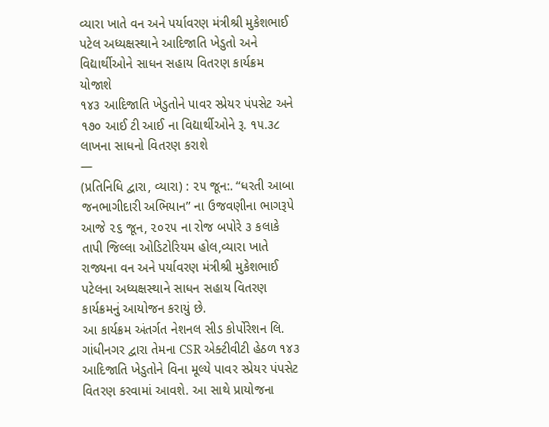વ્યારા ખાતે વન અને પર્યાવરણ મંત્રીશ્રી મુકેશભાઈ પટેલ અધ્યક્ષસ્થાને આદિજાતિ ખેડુતો અને વિદ્યાર્થીઓને સાધન સહાય વિતરણ કાર્યક્રમ યોજાશે
૧૪૩ આદિજાતિ ખેડુતોને પાવર સ્પ્રેયર પંપસેટ અને ૧૭૦ આઈ ટી આઈ ના વિદ્યાર્થીઓને રૂ. ૧૫.૩૮ લાખના સાધનો વિતરણ કરાશે
—
(પ્રતિનિધિ દ્વારા, વ્યારા) : ૨૫ જૂન:. “ધરતી આબા જનભાગીદારી અભિયાન” ના ઉજવણીના ભાગરૂપે આજે ૨૬ જૂન, ૨૦૨૫ ના રોજ બપોરે ૩ કલાકે તાપી જિલ્લા ઓડિટોરિયમ હોલ,વ્યારા ખાતે રાજ્યના વન અને પર્યાવરણ મંત્રીશ્રી મુકેશભાઈ પટેલના અધ્યક્ષસ્થાને સાધન સહાય વિતરણ કાર્યક્રમનું આયોજન કરાયું છે.
આ કાર્યક્રમ અંતર્ગત નેશનલ સીડ કોર્પોરેશન લિ. ગાંધીનગર દ્વારા તેમના CSR એક્ટીવીટી હેઠળ ૧૪૩ આદિજાતિ ખેડુતોને વિના મૂલ્યે પાવર સ્પ્રેયર પંપસેટ વિતરણ કરવામાં આવશે. આ સાથે પ્રાયોજના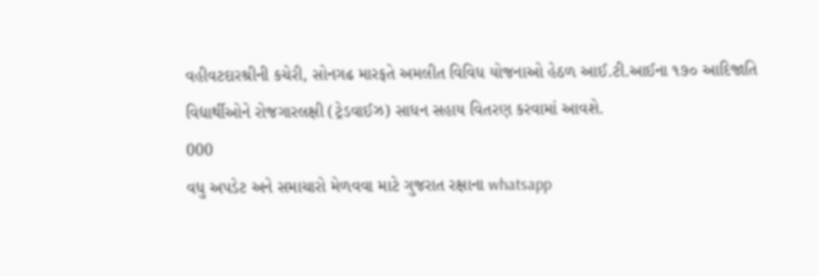વહીવટદારશ્રીની કચેરી, સોનગઢ મારફતે અમલીત વિવિધ યોજનાઓ હેઠળ આઈ.ટી.આઈના ૧૭૦ આદિજાતિ વિદ્યાર્થીઓને રોજગારલક્ષી (ટ્રેડવાઈઝ) સાધન સહાય વિતરણ કરવામાં આવશે.
000
વધુ અપડેટ અને સમાચારો મેળવવા માટે ગુજરાત રક્ષાના whatsapp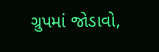ગ્રુપમાં જોડાવો,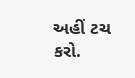અહીં ટચ કરો.